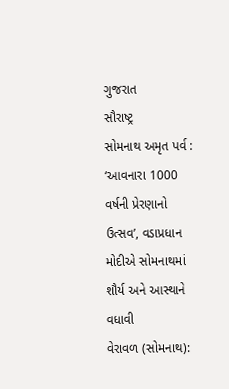ગુજરાત
સૌરાષ્ટ્ર
સોમનાથ અમૃત પર્વ : ‘આવનારા 1000 વર્ષની પ્રેરણાનો ઉત્સવ’, વડાપ્રધાન મોદીએ સોમનાથમાં શૌર્ય અને આસ્થાને વધાવી
વેરાવળ (સોમનાથ):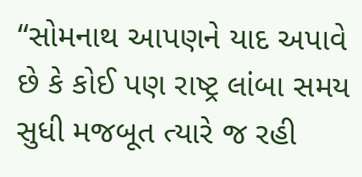“સોમનાથ આપણને યાદ અપાવે છે કે કોઈ પણ રાષ્ટ્ર લાંબા સમય સુધી મજબૂત ત્યારે જ રહી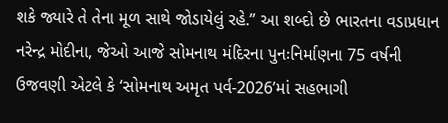શકે જ્યારે તે તેના મૂળ સાથે જોડાયેલું રહે.” આ શબ્દો છે ભારતના વડાપ્રધાન નરેન્દ્ર મોદીના, જેઓ આજે સોમનાથ મંદિરના પુનઃનિર્માણના 75 વર્ષની ઉજવણી એટલે કે ‘સોમનાથ અમૃત પર્વ-2026’માં સહભાગી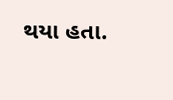થયા હતા.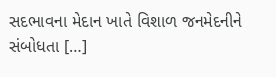સદભાવના મેદાન ખાતે વિશાળ જનમેદનીને સંબોધતા […]